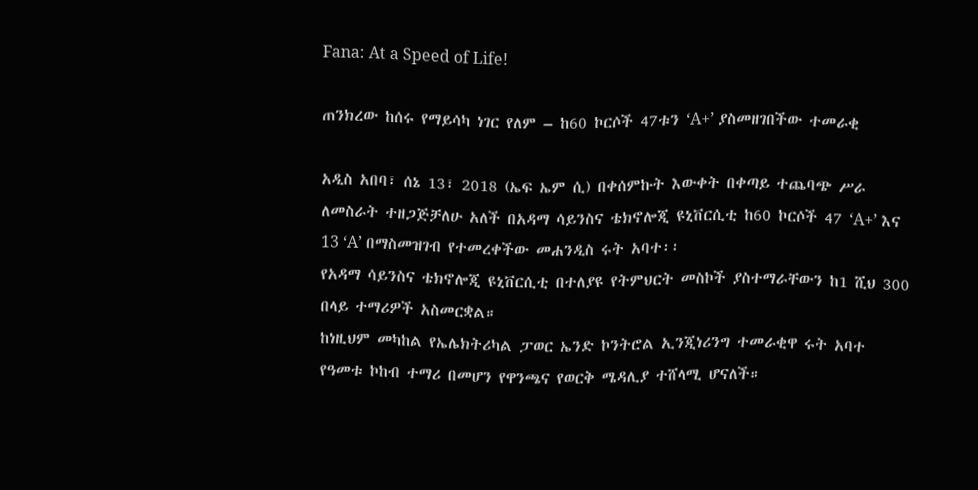Fana: At a Speed of Life!

ጠንክረው ከሰሩ የማይሳካ ነገር የለም – ከ60 ኮርሶች 47ቱን ‘A+’ ያስመዘገበችው ተመራቂ

አዲስ አበባ፣ ሰኔ 13፣ 2018 (ኤፍ ኤም ሲ) በቀሰምኩት እውቀት በቀጣይ ተጨባጭ ሥራ ለመስራት ተዘጋጅቻለሁ አለች በአዳማ ሳይንስና ቴክኖሎጂ ዩኒቨርሲቲ ከ60 ኮርሶች 47 ‘A+’ እና 13 ‘A’ በማስመዝገብ የተመረቀችው መሐንዲስ ሩት አባተ፡፡
የአዳማ ሳይንስና ቴክኖሎጂ ዩኒቨርሲቲ በተለያዩ የትምህርት መስኮች ያስተማራቸውን ከ1 ሺህ 300 በላይ ተማሪዎች አስመርቋል።
ከነዚህም መካከል የኤሌክትሪካል ፓወር ኤንድ ኮንትሮል ኢንጂነሪንግ ተመራቂዋ ሩት አባተ የዓመቱ ኮከብ ተማሪ በመሆን የዋንጫና የወርቅ ሜዳሊያ ተሸላሚ ሆናለች።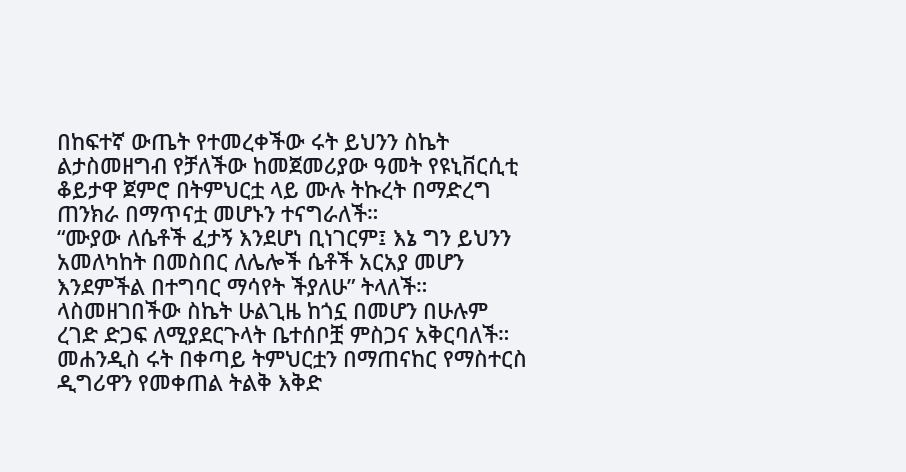በከፍተኛ ውጤት የተመረቀችው ሩት ይህንን ስኬት ልታስመዘግብ የቻለችው ከመጀመሪያው ዓመት የዩኒቨርሲቲ ቆይታዋ ጀምሮ በትምህርቷ ላይ ሙሉ ትኩረት በማድረግ ጠንክራ በማጥናቷ መሆኑን ተናግራለች።
“ሙያው ለሴቶች ፈታኝ እንደሆነ ቢነገርም፤ እኔ ግን ይህንን አመለካከት በመስበር ለሌሎች ሴቶች አርአያ መሆን እንደምችል በተግባር ማሳየት ችያለሁ” ትላለች።
ላስመዘገበችው ስኬት ሁልጊዜ ከጎኗ በመሆን በሁሉም ረገድ ድጋፍ ለሚያደርጉላት ቤተሰቦቿ ምስጋና አቅርባለች።
መሐንዲስ ሩት በቀጣይ ትምህርቷን በማጠናከር የማስተርስ ዲግሪዋን የመቀጠል ትልቅ እቅድ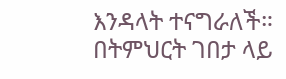እንዳላት ተናግራለች።
በትምህርት ገበታ ላይ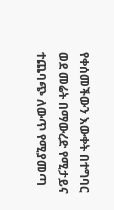የቀሰመችውን እውቀት በተግባር ወደ መሬት በማውረድ የሚታይና ተጨባጭ ለውጥ የሚያመጣ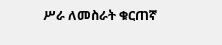ሥራ ለመስራት ቁርጠኛ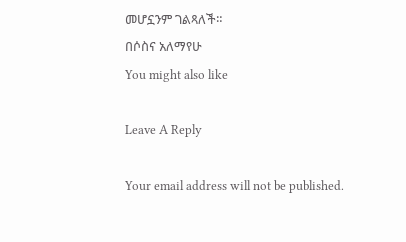መሆኗንም ገልጻለች።
በሶስና አለማየሁ
You might also like

Leave A Reply

Your email address will not be published.